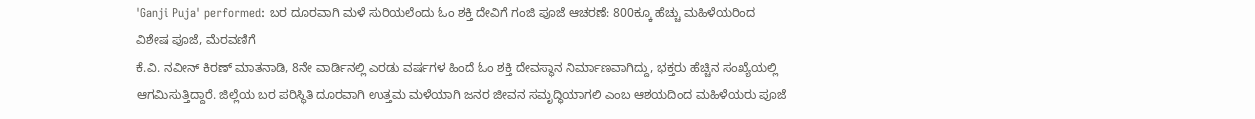'Ganji Puja' performed: ಬರ ದೂರವಾಗಿ ಮಳೆ ಸುರಿಯಲೆಂದು ಓಂ ಶಕ್ತಿ ದೇವಿಗೆ ಗಂಜಿ ಪೂಜೆ ಆಚರಣೆ: 800ಕ್ಕೂ ಹೆಚ್ಚು ಮಹಿಳೆಯರಿಂದ ವಿಶೇಷ ಪೂಜೆ, ಮೆರವಣಿಗೆ
ಕೆ.ವಿ. ನವೀನ್ ಕಿರಣ್ ಮಾತನಾಡಿ, 8ನೇ ವಾರ್ಡಿನಲ್ಲಿ ಎರಡು ವರ್ಷಗಳ ಹಿಂದೆ ಓಂ ಶಕ್ತಿ ದೇವಸ್ಥಾನ ನಿರ್ಮಾಣವಾಗಿದ್ದು, ಭಕ್ತರು ಹೆಚ್ಚಿನ ಸಂಖ್ಯೆಯಲ್ಲಿ ಆಗಮಿಸುತ್ತಿದ್ದಾರೆ. ಜಿಲ್ಲೆಯ ಬರ ಪರಿಸ್ಥಿತಿ ದೂರವಾಗಿ ಉತ್ತಮ ಮಳೆಯಾಗಿ ಜನರ ಜೀವನ ಸಮೃದ್ಧಿಯಾಗಲಿ ಎಂಬ ಆಶಯದಿಂದ ಮಹಿಳೆಯರು ಪೂಜೆ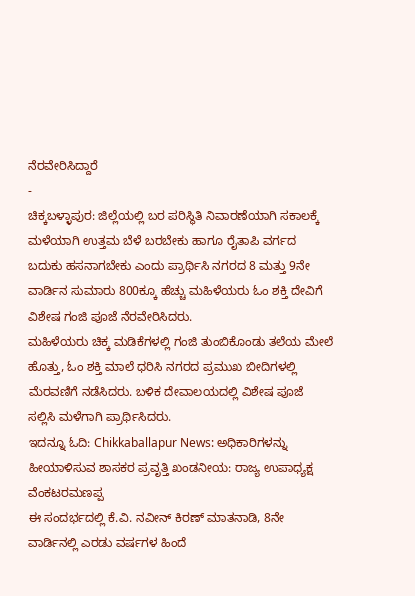ನೆರವೇರಿಸಿದ್ದಾರೆ
-
ಚಿಕ್ಕಬಳ್ಳಾಪುರ: ಜಿಲ್ಲೆಯಲ್ಲಿ ಬರ ಪರಿಸ್ಥಿತಿ ನಿವಾರಣೆಯಾಗಿ ಸಕಾಲಕ್ಕೆ ಮಳೆಯಾಗಿ ಉತ್ತಮ ಬೆಳೆ ಬರಬೇಕು ಹಾಗೂ ರೈತಾಪಿ ವರ್ಗದ ಬದುಕು ಹಸನಾಗಬೇಕು ಎಂದು ಪ್ರಾರ್ಥಿಸಿ ನಗರದ 8 ಮತ್ತು 9ನೇ ವಾರ್ಡಿನ ಸುಮಾರು 800ಕ್ಕೂ ಹೆಚ್ಚು ಮಹಿಳೆಯರು ಓಂ ಶಕ್ತಿ ದೇವಿಗೆ ವಿಶೇಷ ಗಂಜಿ ಪೂಜೆ ನೆರವೇರಿಸಿದರು.
ಮಹಿಳೆಯರು ಚಿಕ್ಕ ಮಡಿಕೆಗಳಲ್ಲಿ ಗಂಜಿ ತುಂಬಿಕೊಂಡು ತಲೆಯ ಮೇಲೆ ಹೊತ್ತು, ಓಂ ಶಕ್ತಿ ಮಾಲೆ ಧರಿಸಿ ನಗರದ ಪ್ರಮುಖ ಬೀದಿಗಳಲ್ಲಿ ಮೆರವಣಿಗೆ ನಡೆಸಿದರು. ಬಳಿಕ ದೇವಾಲಯದಲ್ಲಿ ವಿಶೇಷ ಪೂಜೆ ಸಲ್ಲಿಸಿ ಮಳೆಗಾಗಿ ಪ್ರಾರ್ಥಿಸಿದರು.
ಇದನ್ನೂ ಓದಿ: Chikkaballapur News: ಅಧಿಕಾರಿಗಳನ್ನು ಹೀಯಾಳಿಸುವ ಶಾಸಕರ ಪ್ರವೃತ್ತಿ ಖಂಡನೀಯ: ರಾಜ್ಯ ಉಪಾಧ್ಯಕ್ಷ ವೆಂಕಟರಮಣಪ್ಪ
ಈ ಸಂದರ್ಭದಲ್ಲಿ ಕೆ.ವಿ. ನವೀನ್ ಕಿರಣ್ ಮಾತನಾಡಿ, 8ನೇ ವಾರ್ಡಿನಲ್ಲಿ ಎರಡು ವರ್ಷಗಳ ಹಿಂದೆ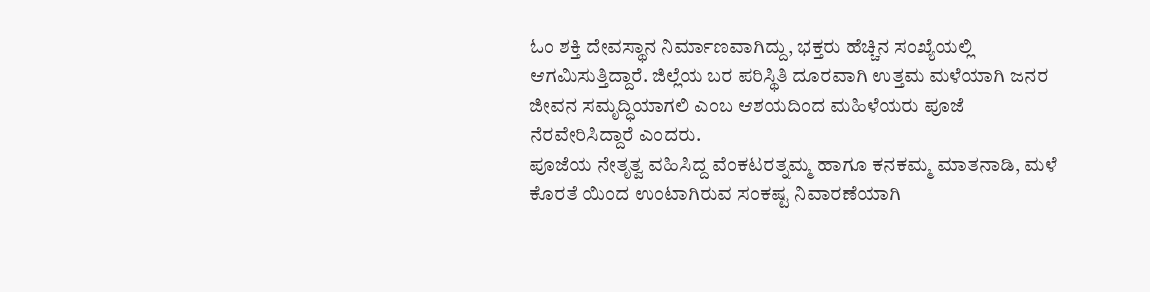ಓಂ ಶಕ್ತಿ ದೇವಸ್ಥಾನ ನಿರ್ಮಾಣವಾಗಿದ್ದು, ಭಕ್ತರು ಹೆಚ್ಚಿನ ಸಂಖ್ಯೆಯಲ್ಲಿ ಆಗಮಿಸುತ್ತಿದ್ದಾರೆ. ಜಿಲ್ಲೆಯ ಬರ ಪರಿಸ್ಥಿತಿ ದೂರವಾಗಿ ಉತ್ತಮ ಮಳೆಯಾಗಿ ಜನರ ಜೀವನ ಸಮೃದ್ಧಿಯಾಗಲಿ ಎಂಬ ಆಶಯದಿಂದ ಮಹಿಳೆಯರು ಪೂಜೆ ನೆರವೇರಿಸಿದ್ದಾರೆ ಎಂದರು.
ಪೂಜೆಯ ನೇತೃತ್ವ ವಹಿಸಿದ್ದ ವೆಂಕಟರತ್ನಮ್ಮ ಹಾಗೂ ಕನಕಮ್ಮ ಮಾತನಾಡಿ, ಮಳೆ ಕೊರತೆ ಯಿಂದ ಉಂಟಾಗಿರುವ ಸಂಕಷ್ಟ ನಿವಾರಣೆಯಾಗಿ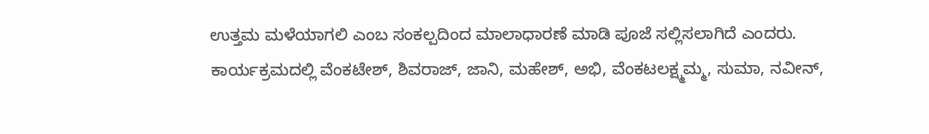ಉತ್ತಮ ಮಳೆಯಾಗಲಿ ಎಂಬ ಸಂಕಲ್ಪದಿಂದ ಮಾಲಾಧಾರಣೆ ಮಾಡಿ ಪೂಜೆ ಸಲ್ಲಿಸಲಾಗಿದೆ ಎಂದರು.
ಕಾರ್ಯಕ್ರಮದಲ್ಲಿ ವೆಂಕಟೇಶ್, ಶಿವರಾಜ್, ಜಾನಿ, ಮಹೇಶ್, ಅಭಿ, ವೆಂಕಟಲಕ್ಷ್ಮಮ್ಮ, ಸುಮಾ, ನವೀನ್,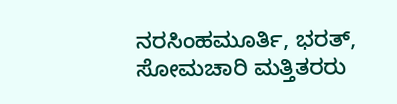ನರಸಿಂಹಮೂರ್ತಿ, ಭರತ್, ಸೋಮಚಾರಿ ಮತ್ತಿತರರು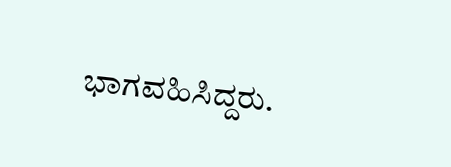ಭಾಗವಹಿಸಿದ್ದರು.